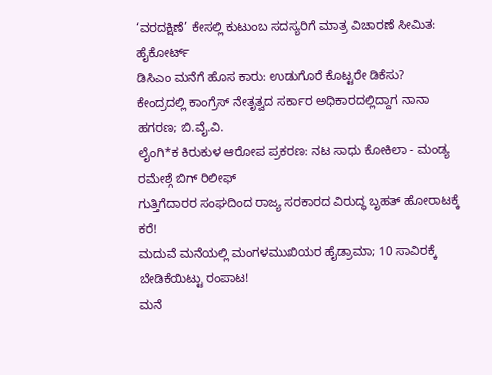‘ವರದಕ್ಷಿಣೆ’ ಕೇಸಲ್ಲಿ ಕುಟುಂಬ ಸದಸ್ಯರಿಗೆ ಮಾತ್ರ ವಿಚಾರಣೆ ಸೀಮಿತ: ಹೈಕೋರ್ಟ್
ಡಿಸಿಎಂ ಮನೆಗೆ ಹೊಸ ಕಾರು: ಉಡುಗೊರೆ ಕೊಟ್ಟರೇ ಡಿಕೆಸು?
ಕೇಂದ್ರದಲ್ಲಿ ಕಾಂಗ್ರೆಸ್ ನೇತೃತ್ವದ ಸರ್ಕಾರ ಅಧಿಕಾರದಲ್ಲಿದ್ದಾಗ ನಾನಾ ಹಗರಣ; ಬಿ.ವೈ.ವಿ.
ಲೈಂಗಿ*ಕ ಕಿರುಕುಳ ಆರೋಪ ಪ್ರಕರಣ: ನಟ ಸಾಧು ಕೋಕಿಲಾ - ಮಂಡ್ಯ ರಮೇಶ್ಗೆ ಬಿಗ್ ರಿಲೀಫ್
ಗುತ್ತಿಗೆದಾರರ ಸಂಘದಿಂದ ರಾಜ್ಯ ಸರಕಾರದ ವಿರುದ್ಧ ಬೃಹತ್ ಹೋರಾಟಕ್ಕೆ ಕರೆ!
ಮದುವೆ ಮನೆಯಲ್ಲಿ ಮಂಗಳಮುಖಿಯರ ಹೈಡ್ರಾಮಾ; 10 ಸಾವಿರಕ್ಕೆ ಬೇಡಿಕೆಯಿಟ್ಟು ರಂಪಾಟ!
ಮನೆ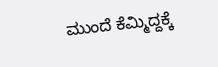ಮುಂದೆ ಕೆಮ್ಮಿದ್ದಕ್ಕೆ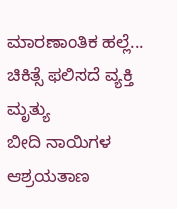ಮಾರಣಾಂತಿಕ ಹಲ್ಲೆ... ಚಿಕಿತ್ಸೆ ಫಲಿಸದೆ ವ್ಯಕ್ತಿ ಮೃತ್ಯು
ಬೀದಿ ನಾಯಿಗಳ ಆಶ್ರಯತಾಣ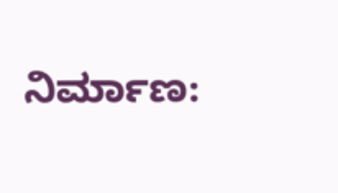ನಿರ್ಮಾಣ: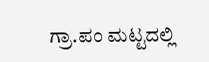ಗ್ರಾ.ಪಂ ಮಟ್ಟದಲ್ಲಿ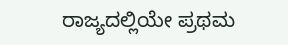ರಾಜ್ಯದಲ್ಲಿಯೇ ಪ್ರಥಮ